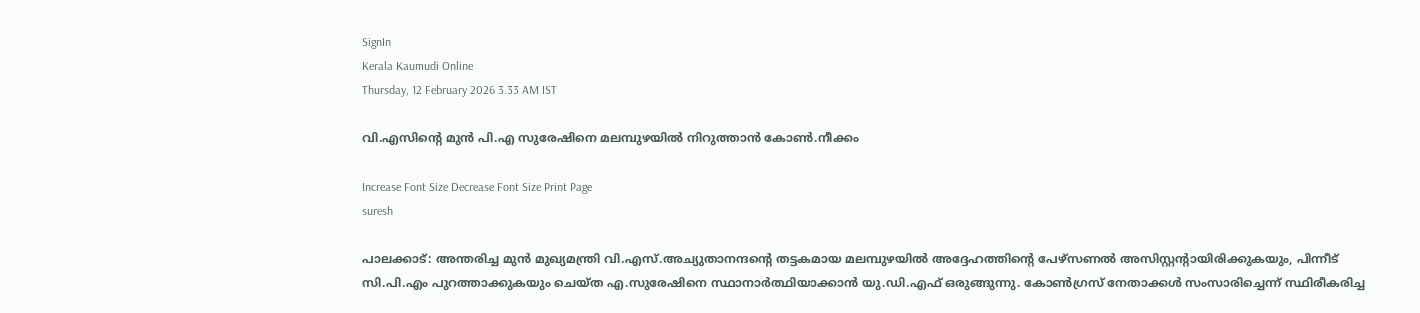SignIn
Kerala Kaumudi Online
Thursday, 12 February 2026 3.33 AM IST

വി.എസിന്റെ മുൻ പി.എ സുരേഷിനെ മലമ്പുഴയിൽ നിറുത്താൻ കോൺ.നീക്കം

Increase Font Size Decrease Font Size Print Page
suresh

പാലക്കാട്: അന്തരിച്ച മുൻ മുഖ്യമന്ത്രി വി.എസ്.അച്യുതാനന്ദന്റെ തട്ടകമായ മലമ്പുഴയിൽ അദ്ദേഹത്തിന്റെ പേഴ്സണൽ അസിസ്റ്റന്റായിരിക്കുകയും, പിന്നീട് സി.പി.എം പുറത്താക്കുകയും ചെയ്ത എ.സുരേഷിനെ സ്ഥാനാർത്ഥിയാക്കാൻ യു.ഡി.എഫ് ഒരുങ്ങുന്നു. കോൺഗ്രസ് നേതാക്കൾ സംസാരിച്ചെന്ന് സ്ഥിരീകരിച്ച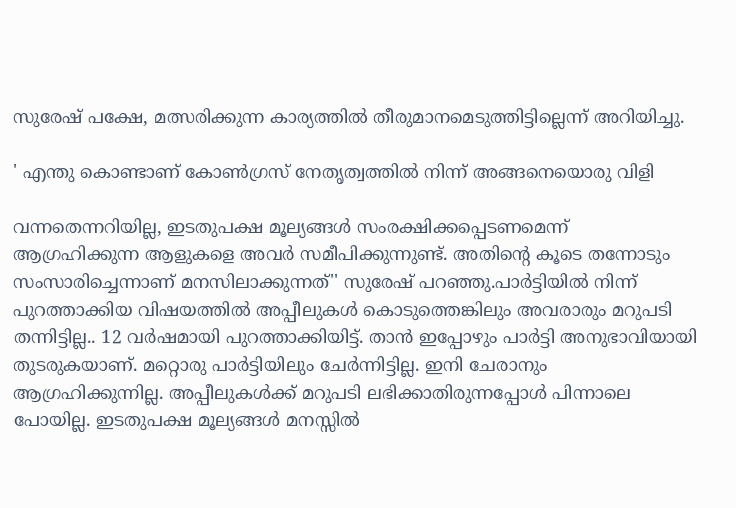സുരേഷ് പക്ഷേ, മത്സരിക്കുന്ന കാര്യത്തിൽ തീരുമാനമെടുത്തിട്ടില്ലെന്ന് അറിയിച്ചു.

' എന്തു കൊണ്ടാണ് കോൺഗ്രസ് നേതൃത്വത്തിൽ നിന്ന് അങ്ങനെയൊരു വിളി

വന്നതെന്നറിയില്ല, ഇടതുപക്ഷ മൂല്യങ്ങൾ സംരക്ഷിക്കപ്പെടണമെന്ന് ആഗ്രഹിക്കുന്ന ആളുകളെ അവർ സമീപിക്കുന്നുണ്ട്. അതിന്റെ കൂടെ തന്നോടും സംസാരിച്ചെന്നാണ് മനസിലാക്കുന്നത്'' സുരേഷ് പറഞ്ഞു.പാർട്ടിയിൽ നിന്ന് പുറത്താക്കിയ വിഷയത്തിൽ അപ്പീലുകൾ കൊടുത്തെങ്കിലും അവരാരും മറുപടി തന്നിട്ടില്ല.. 12 വർഷമായി പുറത്താക്കിയിട്ട്. താൻ ഇപ്പോഴും പാർട്ടി അനുഭാവിയായി തുടരുകയാണ്. മറ്റൊരു പാർട്ടിയിലും ചേർന്നിട്ടില്ല. ഇനി ചേരാനും ആഗ്രഹിക്കുന്നില്ല. അപ്പീലുകൾക്ക് മറുപടി ലഭിക്കാതിരുന്നപ്പോൾ പിന്നാലെ പോയില്ല. ഇടതുപക്ഷ മൂല്യങ്ങൾ മനസ്സിൽ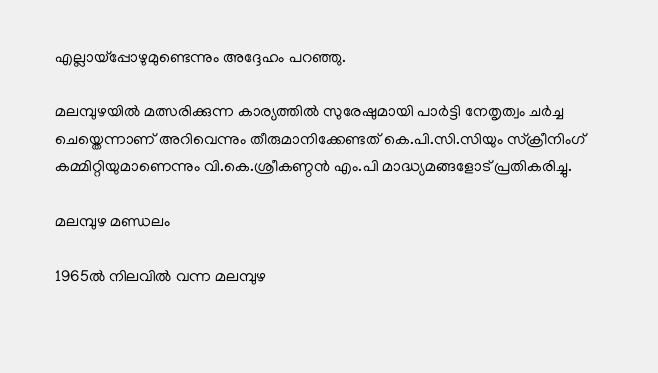എല്ലായ്‌പ്പോഴുമുണ്ടെന്നും അദ്ദേഹം പറഞ്ഞു.

മലമ്പുഴയിൽ മത്സരിക്കുന്ന കാര്യത്തിൽ സുരേഷുമായി പാർട്ടി നേതൃത്വം ചർച്ച ചെയ്തെന്നാണ് അറിവെന്നും തീരുമാനിക്കേണ്ടത് കെ.പി.സി.സിയും സ്‌ക്രീനിംഗ് കമ്മിറ്റിയുമാണെന്നും വി.കെ.ശ്രീകണ്ഠൻ എം.പി മാദ്ധ്യമങ്ങളോട് പ്രതികരിച്ചു.

മലമ്പുഴ മണ്ഡലം

1965ൽ നിലവിൽ വന്ന മലമ്പുഴ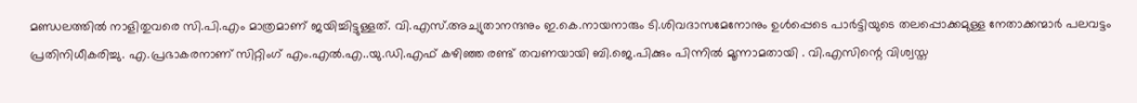മണ്ഡലത്തിൽ നാളിതുവരെ സി.പി.എം മാത്രമാണ് ജയിച്ചിട്ടുള്ളത്. വി.എസ്.അച്യുതാനന്ദനും ഇ.കെ.നായനാരും ടി.ശിവദാസമേനോനും ഉൾപ്പെടെ പാർട്ടിയുടെ തലപ്പൊക്കമുള്ള നേതാക്കന്മാർ പലവട്ടം പ്രതിനിധീകരിച്ചു. എ.പ്രഭാകരനാണ് സിറ്റിംഗ് എം.എൽ.എ..യു.ഡി.എഫ് കഴിഞ്ഞ രണ്ട് തവണയായി ബി.ജെ.പിക്കും പിന്നിൽ മൂന്നാമതായി . വി.എസിന്റെ വിശ്വസ്ത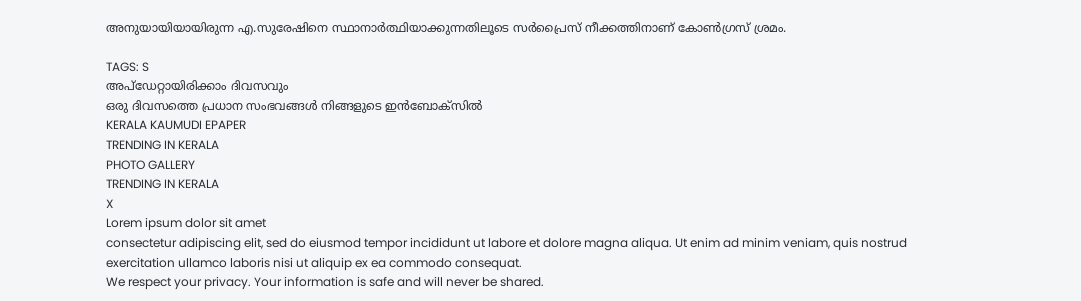അനുയായിയായിരുന്ന എ.സുരേഷിനെ സ്ഥാനാർത്ഥിയാക്കുന്നതിലൂടെ സർപ്രൈസ് നീക്കത്തിനാണ് കോൺഗ്രസ് ശ്രമം.

TAGS: S
അപ്ഡേറ്റായിരിക്കാം ദിവസവും
ഒരു ദിവസത്തെ പ്രധാന സംഭവങ്ങൾ നിങ്ങളുടെ ഇൻബോക്സിൽ
KERALA KAUMUDI EPAPER
TRENDING IN KERALA
PHOTO GALLERY
TRENDING IN KERALA
X
Lorem ipsum dolor sit amet
consectetur adipiscing elit, sed do eiusmod tempor incididunt ut labore et dolore magna aliqua. Ut enim ad minim veniam, quis nostrud exercitation ullamco laboris nisi ut aliquip ex ea commodo consequat.
We respect your privacy. Your information is safe and will never be shared.